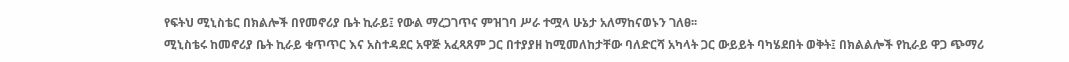የፍትህ ሚኒስቴር በክልሎች በየመኖሪያ ቤት ኪራይ፤ የውል ማረጋገጥና ምዝገባ ሥራ ተሟላ ሁኔታ አለማከናወኑን ገለፀ፡፡
ሚኒስቴሩ ከመኖሪያ ቤት ኪራይ ቁጥጥር እና አስተዳደር አዋጅ አፈጻጸም ጋር በተያያዘ ከሚመለከታቸው ባለድርሻ አካላት ጋር ውይይት ባካሄደበት ወቅት፤ በክልልሎች የኪራይ ዋጋ ጭማሪ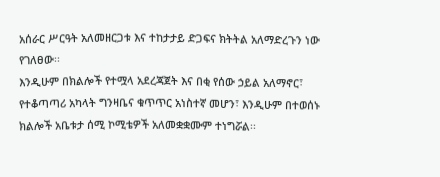አሰራር ሥርዓት አለመዘርጋቱ እና ተከታታይ ድጋፍና ክትትል አለማድረጉን ነው የገለፀው፡፡
እንዲሁም በክልሎች የተሟላ አደረጃጀት እና በቂ የሰው ኃይል አለማኖር፣ የተቆጣጣሪ አካላት ግንዛቤና ቁጥጥር አነስተኛ መሆን፣ እንዲሁም በተወሰኑ ክልሎች አቤቱታ ሰሚ ኮሚቴዎች አለመቋቋሙም ተነግሯል፡፡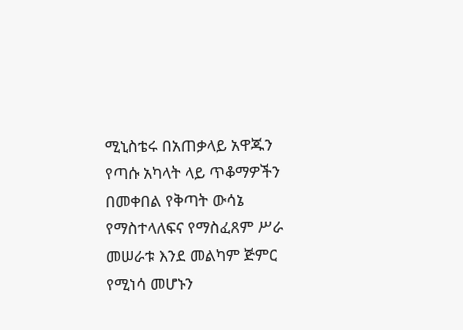ሚኒስቴሩ በአጠቃላይ አዋጁን የጣሱ አካላት ላይ ጥቆማዎችን በመቀበል የቅጣት ውሳኔ የማስተላለፍና የማስፈጸም ሥራ መሠራቱ እንደ መልካም ጅምር የሚነሳ መሆኑን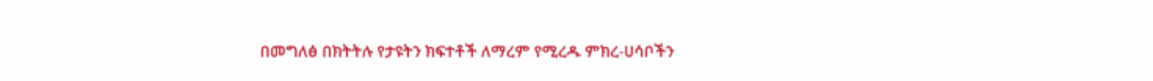በመግለፅ በክትትሉ የታዩትን ክፍተቶች ለማረም የሚረዱ ምክረ-ሀሳቦችን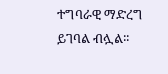ተግባራዊ ማድረግ ይገባል ብሏል፡፡